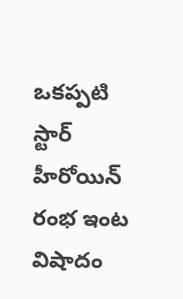ఒకప్పటి స్టార్ హీరోయిన్ రంభ ఇంట విషాదం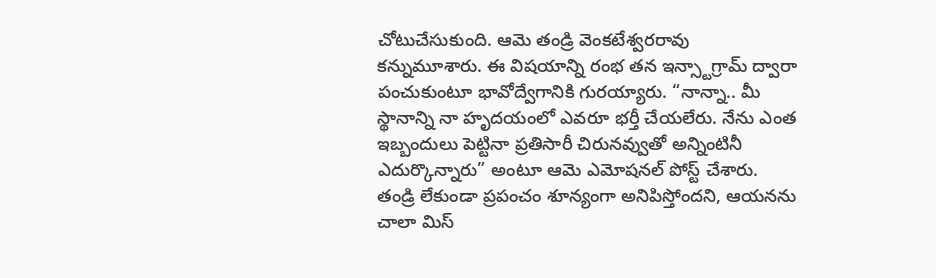చోటుచేసుకుంది. ఆమె తండ్రి వెంకటేశ్వరరావు కన్నుమూశారు. ఈ విషయాన్ని రంభ తన ఇన్స్టాగ్రామ్ ద్వారా పంచుకుంటూ భావోద్వేగానికి గురయ్యారు. “నాన్నా.. మీ స్థానాన్ని నా హృదయంలో ఎవరూ భర్తీ చేయలేరు. నేను ఎంత ఇబ్బందులు పెట్టినా ప్రతిసారీ చిరునవ్వుతో అన్నింటినీ ఎదుర్కొన్నారు” అంటూ ఆమె ఎమోషనల్ పోస్ట్ చేశారు.
తండ్రి లేకుండా ప్రపంచం శూన్యంగా అనిపిస్తోందని, ఆయనను చాలా మిస్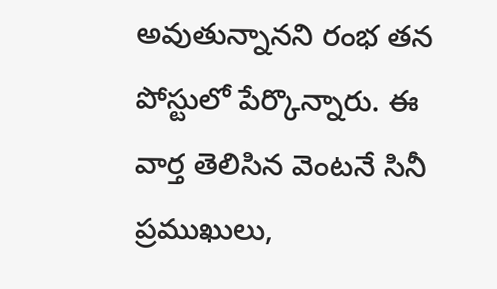అవుతున్నానని రంభ తన పోస్టులో పేర్కొన్నారు. ఈ వార్త తెలిసిన వెంటనే సినీ ప్రముఖులు,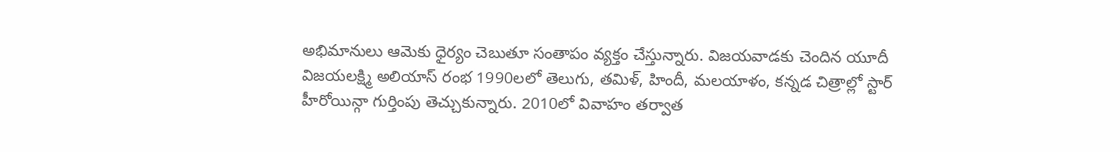అభిమానులు ఆమెకు ధైర్యం చెబుతూ సంతాపం వ్యక్తం చేస్తున్నారు. విజయవాడకు చెందిన యూదీ విజయలక్ష్మి అలియాస్ రంభ 1990లలో తెలుగు, తమిళ్, హిందీ, మలయాళం, కన్నడ చిత్రాల్లో స్టార్ హీరోయిన్గా గుర్తింపు తెచ్చుకున్నారు. 2010లో వివాహం తర్వాత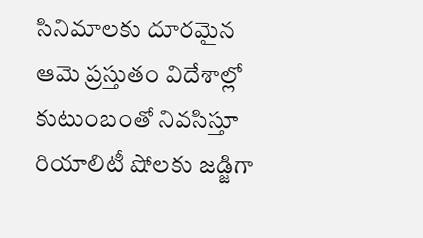సినిమాలకు దూరమైన ఆమె ప్రస్తుతం విదేశాల్లో కుటుంబంతో నివసిస్తూ రియాలిటీ షోలకు జడ్జిగా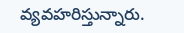వ్యవహరిస్తున్నారు.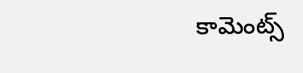కామెంట్స్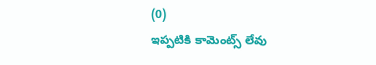(0)
ఇప్పటికి కామెంట్స్ లేవు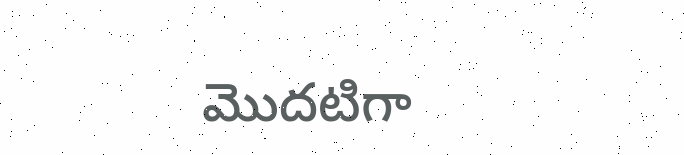మొదటిగా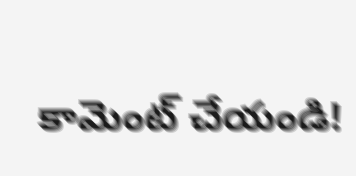కామెంట్ చేయండి!